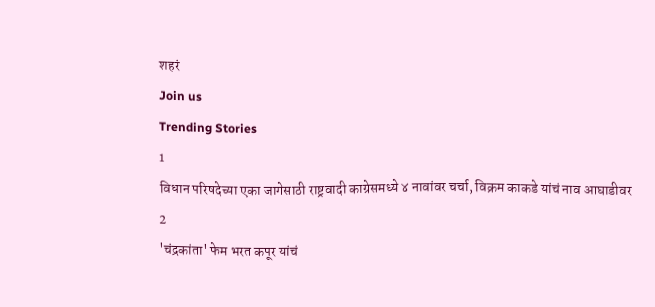शहरं
Join us
Trending Stories
1
विधान परिषदेच्या एका जागेसाठी राष्ट्रवादी काग्रेसमध्ये ४ नावांवर चर्चा, विक्रम काकडे यांचं नाव आघाडीवर
2
'चंद्रकांता' फेम भरत कपूर यांचं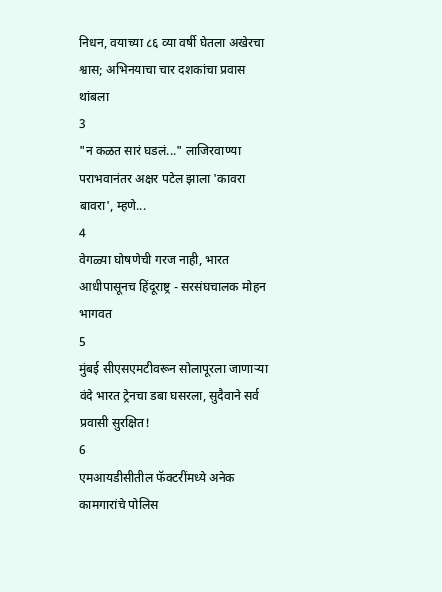निधन, वयाच्या ८६ व्या वर्षी घेतला अखेरचा श्वास; अभिनयाचा चार दशकांचा प्रवास थांबला
3
"न कळत सारं घडलं..." लाजिरवाण्या पराभवानंतर अक्षर पटेल झाला 'कावरा बावरा', म्हणे...
4
वेगळ्या घोषणेची गरज नाही, भारत आधीपासूनच हिंदूराष्ट्र - सरसंघचालक मोहन भागवत
5
मुंबई सीएसएमटीवरून सोलापूरला जाणाऱ्या वंदे भारत ट्रेनचा डबा घसरला, सुदैवाने सर्व प्रवासी सुरक्षित!
6
एमआयडीसीतील फॅक्टरींमध्ये अनेक कामगारांचे पोलिस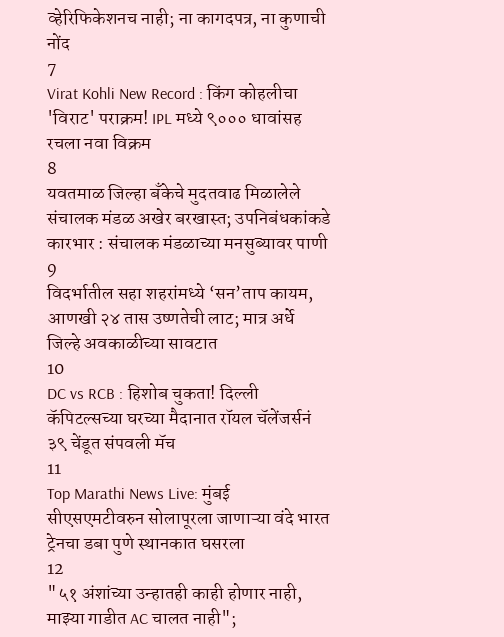व्हेरिफिकेशनच नाही; ना कागदपत्र, ना कुणाची नोंद
7
Virat Kohli New Record : किंग कोहलीचा 'विराट' पराक्रम! IPL मध्ये ९००० धावांसह रचला नवा विक्रम
8
यवतमाळ जिल्हा बँकेचे मुदतवाढ मिळालेले संचालक मंडळ अखेर बरखास्त; उपनिबंधकांकडे कारभार : संचालक मंडळाच्या मनसुब्यावर पाणी
9
विदर्भातील सहा शहरांमध्ये ‘सन’ताप कायम, आणखी २४ तास उष्णतेची लाट; मात्र अर्धे जिल्हे अवकाळीच्या सावटात
10
DC vs RCB : हिशोब चुकता! दिल्ली कॅपिटल्सच्या घरच्या मैदानात रॉयल चॅलेंजर्सनं ३९ चेंडूत संपवली मॅच
11
Top Marathi News Live: मुंबई सीएसएमटीवरुन सोलापूरला जाणाऱ्या वंदे भारत ट्रेनचा डबा पुणे स्थानकात घसरला
12
"५१ अंशांच्या उन्हातही काही होणार नाही, माझ्या गाडीत AC चालत नाही";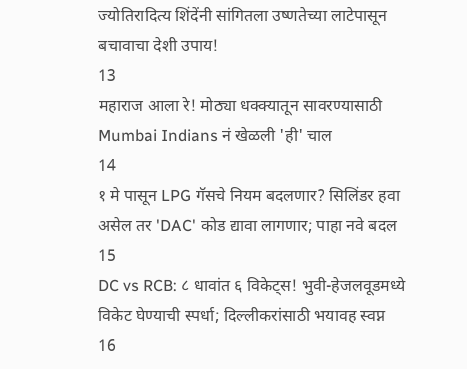ज्योतिरादित्य शिंदेंनी सांगितला उष्णतेच्या लाटेपासून बचावाचा देशी उपाय!
13
महाराज आला रे! मोठ्या धक्क्यातून सावरण्यासाठी Mumbai Indians नं खेळली 'ही' चाल
14
१ मे पासून LPG गॅसचे नियम बदलणार? सिलिंडर हवा असेल तर 'DAC' कोड द्यावा लागणार; पाहा नवे बदल
15
DC vs RCB: ८ धावांत ६ विकेट्स! भुवी-हेजलवूडमध्ये विकेट घेण्याची स्पर्धा; दिल्लीकरांसाठी भयावह स्वप्न
16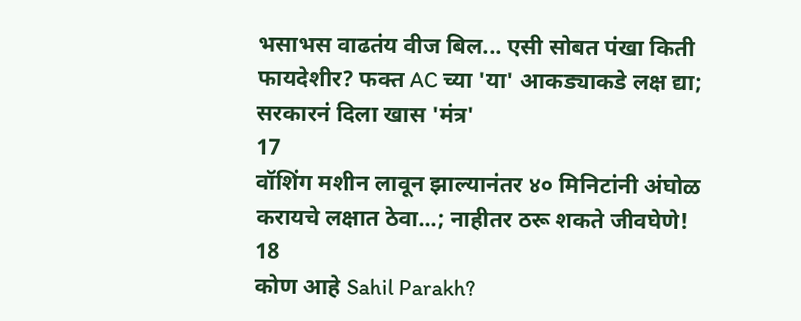भसाभस वाढतंय वीज बिल... एसी सोबत पंखा किती फायदेशीर? फक्त AC च्या 'या' आकड्याकडे लक्ष द्या; सरकारनं दिला खास 'मंत्र'
17
वॉशिंग मशीन लावून झाल्यानंतर ४० मिनिटांनी अंघोळ करायचे लक्षात ठेवा...; नाहीतर ठरू शकते जीवघेणे!
18
कोण आहे Sahil Parakh?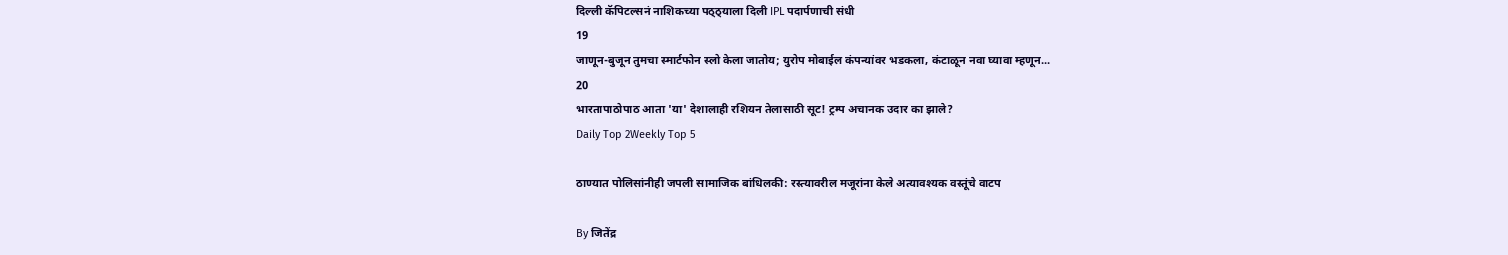दिल्ली कॅपिटल्सनं नाशिकच्या पठ्ठ्याला दिली IPL पदार्पणाची संधी
19
जाणून-बुजून तुमचा स्मार्टफोन स्लो केला जातोय; युरोप मोबाईल कंपन्यांवर भडकला, कंटाळून नवा घ्यावा म्हणून...
20
भारतापाठोपाठ आता 'या' देशालाही रशियन तेलासाठी सूट! ट्रम्प अचानक उदार का झाले?
Daily Top 2Weekly Top 5

ठाण्यात पोलिसांनीही जपली सामाजिक बांधिलकी: रस्त्यावरील मजूरांना केले अत्यावश्यक वस्तूंचे वाटप

By जितेंद्र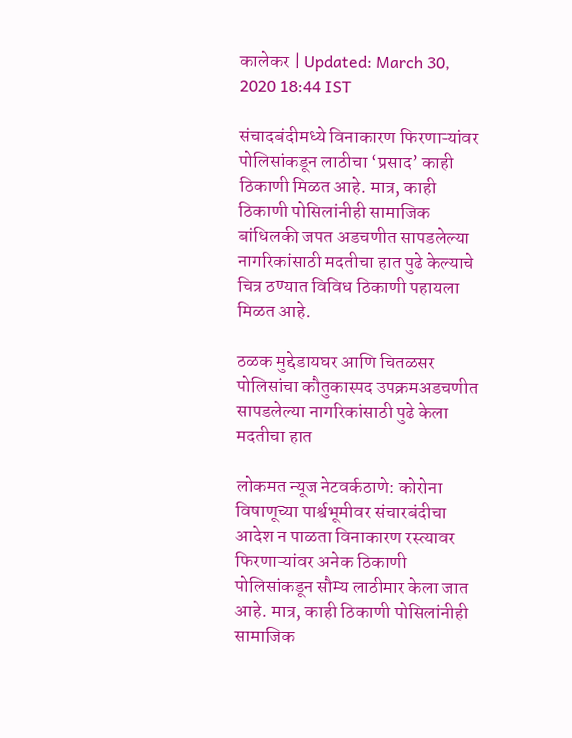कालेकर | Updated: March 30, 2020 18:44 IST

संचादबंदीमध्ये विनाकारण फिरणाऱ्यांवर पोलिसांकडून लाठीचा ‘प्रसाद’ काही ठिकाणी मिळत आहे. मात्र, काही ठिकाणी पोसिलांनीही सामाजिक बांधिलकी जपत अडचणीत सापडलेल्या नागरिकांसाठी मदतीचा हात पुढे केल्याचे चित्र ठण्यात विविध ठिकाणी पहायला मिळत आहे.

ठळक मुद्देडायघर आणि चितळसर पोलिसांचा कौतुकास्पद उपक्रमअडचणीत सापडलेल्या नागरिकांसाठी पुढे केला मदतीचा हात

लोकमत न्यूज नेटवर्कठाणे: कोरोना विषाणूच्या पार्श्वभूमीवर संचारबंदीचा आदेश न पाळता विनाकारण रस्त्यावर फिरणाऱ्यांवर अनेक ठिकाणी पोलिसांकडून सौम्य लाठीमार केला जात आहे. मात्र, काही ठिकाणी पोसिलांनीही सामाजिक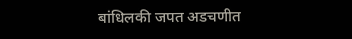बांधिलकी जपत अडचणीत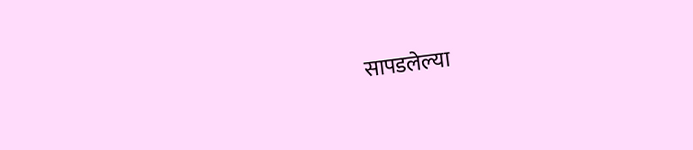सापडलेल्या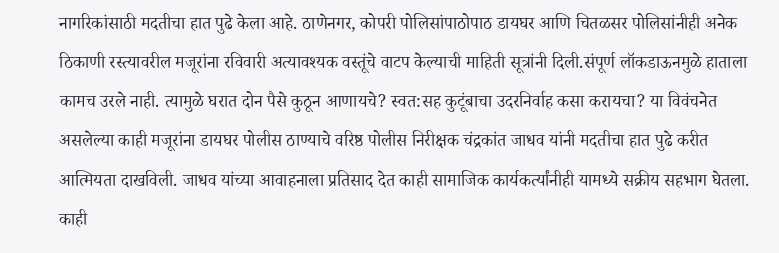नागरिकांसाठी मदतीचा हात पुढे केला आहे. ठाणेनगर, कोपरी पोलिसांपाठोपाठ डायघर आणि चितळसर पोलिसांनीही अनेक ठिकाणी रस्त्यावरील मजूरांना रविवारी अत्यावश्यक वस्तूंचे वाटप केल्याची माहिती सूत्रांनी दिली.संपूर्ण लॉकडाऊनमुळे हाताला कामच उरले नाही. त्यामुळे घरात दोन पैसे कुठून आणायचे? स्वत:सह कुटूंबाचा उदरनिर्वाह कसा करायचा? या विवंचनेत असलेल्या काही मजूरांना डायघर पोलीस ठाण्याचे वरिष्ठ पोलीस निरीक्षक चंद्रकांत जाधव यांनी मदतीचा हात पुढे करीत आत्मियता दाखविली. जाधव यांच्या आवाहनाला प्रतिसाद देत काही सामाजिक कार्यकर्त्यांनीही यामध्ये सक्रीय सहभाग घेतला. काही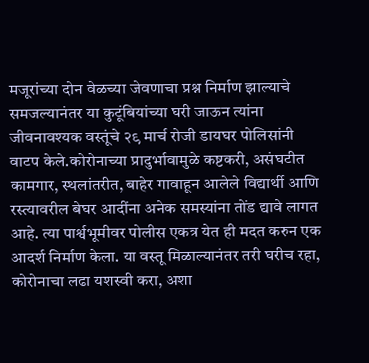मजूरांच्या दोन वेळच्या जेवणाचा प्रश्न निर्माण झाल्याचे समजल्यानंतर या कुटूंबियांच्या घरी जाऊन त्यांना जीवनावश्यक वस्तूंचे २९ मार्च रोजी डायघर पोलिसांनी वाटप केले.कोरोनाच्या प्रादुर्भावामुळे कष्टकरी, असंघटीत कामगार, स्थलांतरीत, बाहेर गावाहून आलेले विद्यार्थी आणि रस्त्यावरील बेघर आदींना अनेक समस्यांना तोंड द्यावे लागत आहे. त्या पार्श्वभूमीवर पोलीस एकत्र येत ही मदत करुन एक आदर्श निर्माण केला. या वस्तू मिळाल्यानंतर तरी घरीच रहा, कोरोनाचा लढा यशस्वी करा, अशा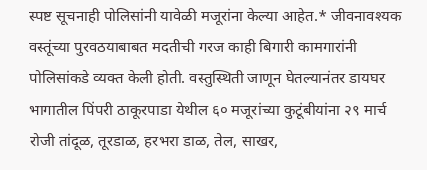स्पष्ट सूचनाही पोलिसांनी यावेळी मजूरांना केल्या आहेत.* जीवनावश्यक वस्तूंच्या पुरवठयाबाबत मदतीची गरज काही बिगारी कामगारांनी पोलिसांकडे व्यक्त केली होती. वस्तुस्थिती जाणून घेतल्यानंतर डायघर भागातील पिंपरी ठाकूरपाडा येथील ६० मजूरांच्या कुटूंबीयांना २९ मार्च रोजी तांदूळ, तूरडाळ, हरभरा डाळ, तेल, साखर,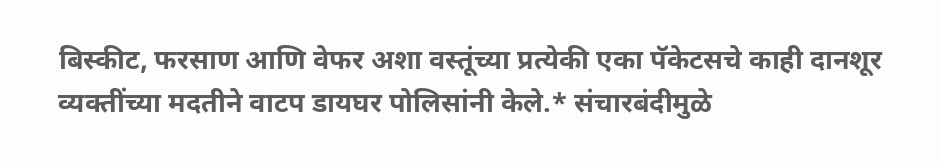बिस्कीट, फरसाण आणि वेफर अशा वस्तूंच्या प्रत्येकी एका पॅकेटसचे काही दानशूर व्यक्तींच्या मदतीने वाटप डायघर पोलिसांनी केले.* संचारबंदीमुळे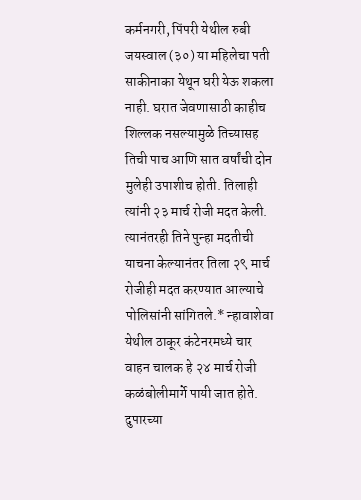कर्मनगरी, पिंपरी येथील रुबी जयस्वाल (३०) या महिलेचा पती साकीनाका येथून घरी येऊ शकला नाही. घरात जेवणासाठी काहीच शिल्लक नसल्यामुळे तिच्यासह तिची पाच आणि सात वर्षांची दोन मुलेही उपाशीच होती. तिलाही त्यांनी २३ मार्च रोजी मदत केली. त्यानंतरही तिने पुन्हा मदतीची याचना केल्यानंतर तिला २९ मार्च रोजीही मदत करण्यात आल्याचे पोलिसांनी सांगितले.* न्हावाशेवा येथील ठाकूर कंटेनरमध्ये चार वाहन चालक हे २४ मार्च रोजी कळंबोलीमार्गे पायी जात होते. दुपारच्या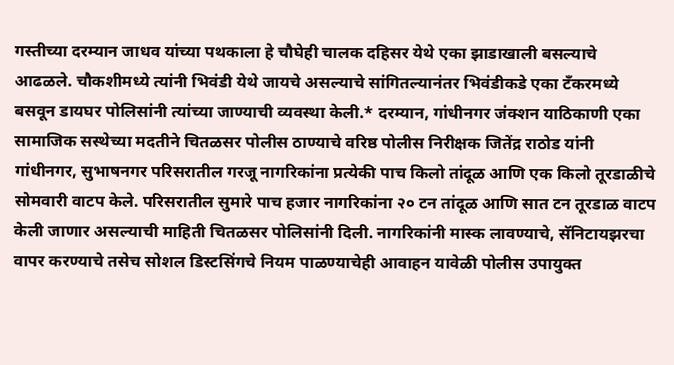गस्तीच्या दरम्यान जाधव यांच्या पथकाला हे चौघेही चालक दहिसर येथे एका झाडाखाली बसल्याचे आढळले. चौकशीमध्ये त्यांनी भिवंडी येथे जायचे असल्याचे सांगितल्यानंतर भिवंडीकडे एका टँकरमध्ये बसवून डायघर पोलिसांनी त्यांच्या जाण्याची व्यवस्था केली.* दरम्यान, गांधीनगर जंक्शन याठिकाणी एका सामाजिक सस्थेच्या मदतीने चितळसर पोलीस ठाण्याचे वरिष्ठ पोलीस निरीक्षक जितेंद्र राठोड यांनी गांधीनगर, सुभाषनगर परिसरातील गरजू नागरिकांना प्रत्येकी पाच किलो तांदूळ आणि एक किलो तूरडाळीचे सोमवारी वाटप केले. परिसरातील सुमारे पाच हजार नागरिकांना २० टन तांदूळ आणि सात टन तूरडाळ वाटप केली जाणार असल्याची माहिती चितळसर पोलिसांनी दिली. नागरिकांनी मास्क लावण्याचे, सॅनिटायझरचा वापर करण्याचे तसेच सोशल डिस्टसिंगचे नियम पाळण्याचेही आवाहन यावेळी पोलीस उपायुक्त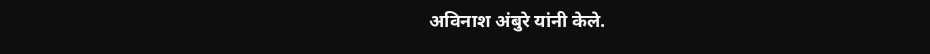अविनाश अंबुरे यांनी केले.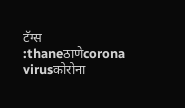टॅग्स :thaneठाणेcorona virusकोरोना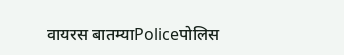वायरस बातम्याPoliceपोलिस